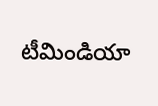టీమిండియా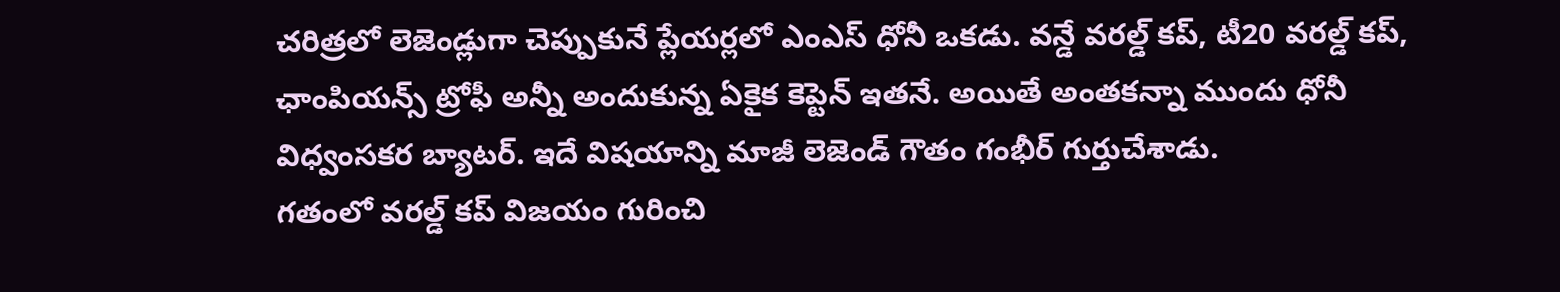చరిత్రలో లెజెండ్లుగా చెప్పుకునే ప్లేయర్లలో ఎంఎస్ ధోనీ ఒకడు. వన్డే వరల్డ్ కప్, టీ20 వరల్డ్ కప్, ఛాంపియన్స్ ట్రోఫీ అన్నీ అందుకున్న ఏకైక కెప్టెన్ ఇతనే. అయితే అంతకన్నా ముందు ధోనీ విధ్వంసకర బ్యాటర్. ఇదే విషయాన్ని మాజీ లెజెండ్ గౌతం గంభీర్ గుర్తుచేశాడు.
గతంలో వరల్డ్ కప్ విజయం గురించి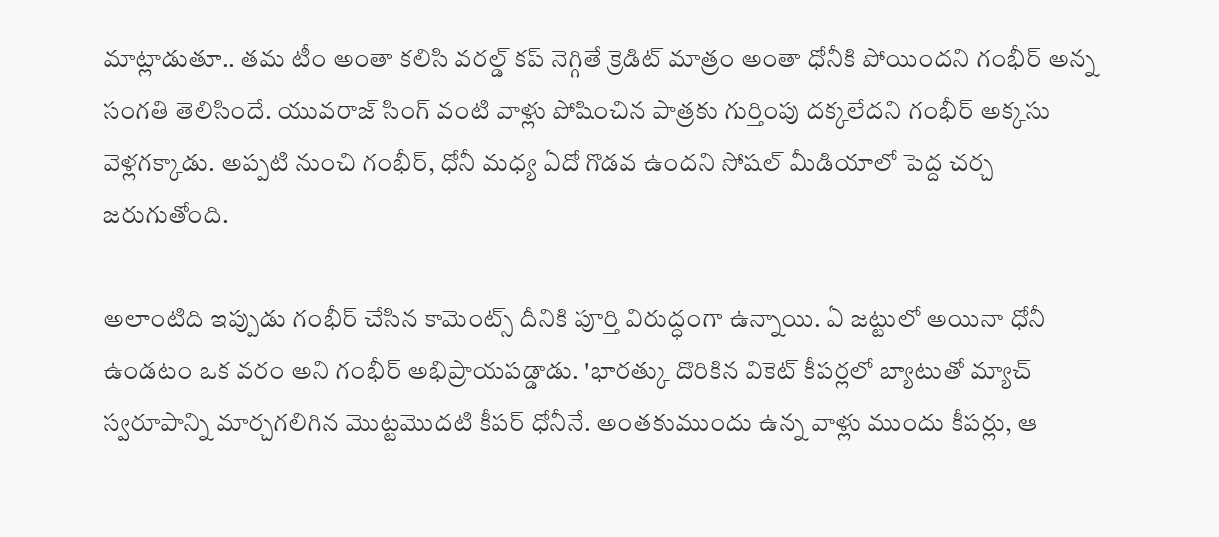మాట్లాడుతూ.. తమ టీం అంతా కలిసి వరల్డ్ కప్ నెగ్గితే క్రెడిట్ మాత్రం అంతా ధోనీకి పోయిందని గంభీర్ అన్న సంగతి తెలిసిందే. యువరాజ్ సింగ్ వంటి వాళ్లు పోషించిన పాత్రకు గుర్తింపు దక్కలేదని గంభీర్ అక్కసు వెళ్లగక్కాడు. అప్పటి నుంచి గంభీర్, ధోనీ మధ్య ఏదో గొడవ ఉందని సోషల్ మీడియాలో పెద్ద చర్చ జరుగుతోంది.

అలాంటిది ఇప్పుడు గంభీర్ చేసిన కామెంట్స్ దీనికి పూర్తి విరుద్ధంగా ఉన్నాయి. ఏ జట్టులో అయినా ధోనీ ఉండటం ఒక వరం అని గంభీర్ అభిప్రాయపడ్డాడు. 'భారత్కు దొరికిన వికెట్ కీపర్లలో బ్యాటుతో మ్యాచ్ స్వరూపాన్ని మార్చగలిగిన మొట్టమొదటి కీపర్ ధోనీనే. అంతకుముందు ఉన్న వాళ్లు ముందు కీపర్లు, ఆ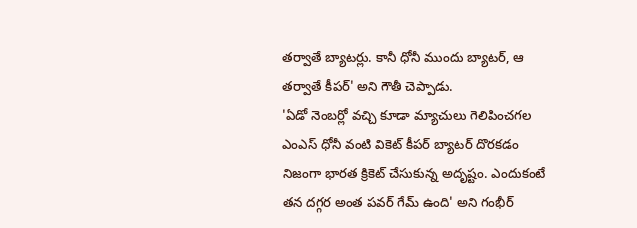తర్వాతే బ్యాటర్లు. కానీ ధోనీ ముందు బ్యాటర్, ఆ తర్వాతే కీపర్' అని గౌతీ చెప్పాడు.
'ఏడో నెంబర్లో వచ్చి కూడా మ్యాచులు గెలిపించగల ఎంఎస్ ధోనీ వంటి వికెట్ కీపర్ బ్యాటర్ దొరకడం నిజంగా భారత క్రికెట్ చేసుకున్న అదృష్టం. ఎందుకంటే తన దగ్గర అంత పవర్ గేమ్ ఉంది' అని గంభీర్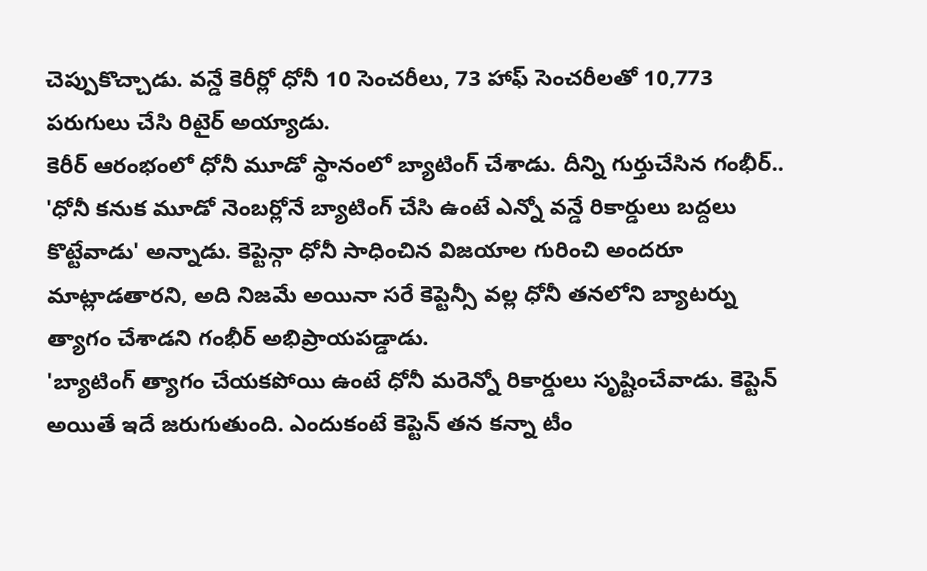చెప్పుకొచ్చాడు. వన్డే కెరీర్లో ధోనీ 10 సెంచరీలు, 73 హాఫ్ సెంచరీలతో 10,773 పరుగులు చేసి రిటైర్ అయ్యాడు.
కెరీర్ ఆరంభంలో ధోనీ మూడో స్థానంలో బ్యాటింగ్ చేశాడు. దీన్ని గుర్తుచేసిన గంభీర్.. 'ధోనీ కనుక మూడో నెంబర్లోనే బ్యాటింగ్ చేసి ఉంటే ఎన్నో వన్డే రికార్డులు బద్దలు కొట్టేవాడు' అన్నాడు. కెప్టెన్గా ధోనీ సాధించిన విజయాల గురించి అందరూ మాట్లాడతారని, అది నిజమే అయినా సరే కెప్టెన్సీ వల్ల ధోనీ తనలోని బ్యాటర్ను త్యాగం చేశాడని గంభీర్ అభిప్రాయపడ్డాడు.
'బ్యాటింగ్ త్యాగం చేయకపోయి ఉంటే ధోనీ మరెన్నో రికార్డులు సృష్టించేవాడు. కెప్టెన్ అయితే ఇదే జరుగుతుంది. ఎందుకంటే కెప్టెన్ తన కన్నా టీం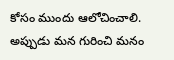కోసం ముందు ఆలోచించాలి. అప్పుడు మన గురించి మనం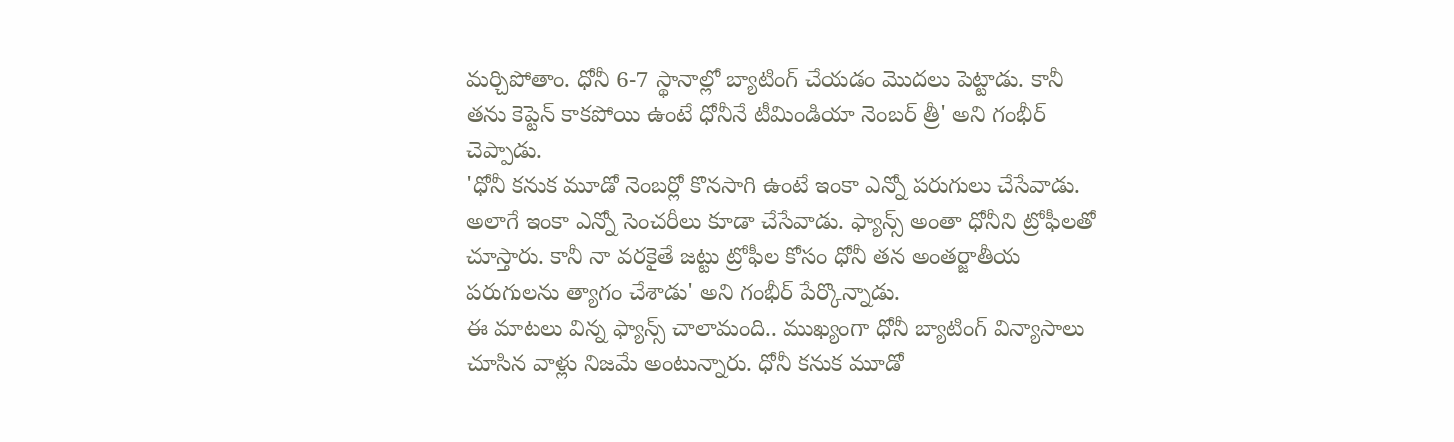మర్చిపోతాం. ధోనీ 6-7 స్థానాల్లో బ్యాటింగ్ చేయడం మొదలు పెట్టాడు. కానీ తను కెప్టెన్ కాకపోయి ఉంటే ధోనీనే టీమిండియా నెంబర్ త్రీ' అని గంభీర్ చెప్పాడు.
'ధోనీ కనుక మూడో నెంబర్లో కొనసాగి ఉంటే ఇంకా ఎన్నో పరుగులు చేసేవాడు. అలాగే ఇంకా ఎన్నో సెంచరీలు కూడా చేసేవాడు. ఫ్యాన్స్ అంతా ధోనీని ట్రోఫీలతో చూస్తారు. కానీ నా వరకైతే జట్టు ట్రోఫీల కోసం ధోనీ తన అంతర్జాతీయ పరుగులను త్యాగం చేశాడు' అని గంభీర్ పేర్కొన్నాడు.
ఈ మాటలు విన్న ఫ్యాన్స్ చాలామంది.. ముఖ్యంగా ధోనీ బ్యాటింగ్ విన్యాసాలు చూసిన వాళ్లు నిజమే అంటున్నారు. ధోనీ కనుక మూడో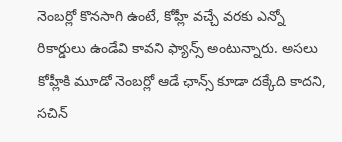నెంబర్లో కొనసాగి ఉంటే, కోహ్లీ వచ్చే వరకు ఎన్నో రికార్డులు ఉండేవి కావని ఫ్యాన్స్ అంటున్నారు. అసలు కోహ్లీకి మూడో నెంబర్లో ఆడే ఛాన్స్ కూడా దక్కేది కాదని, సచిన్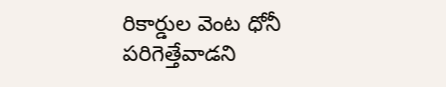రికార్డుల వెంట ధోనీ పరిగెత్తేవాడని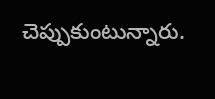చెప్పుకుంటున్నారు.